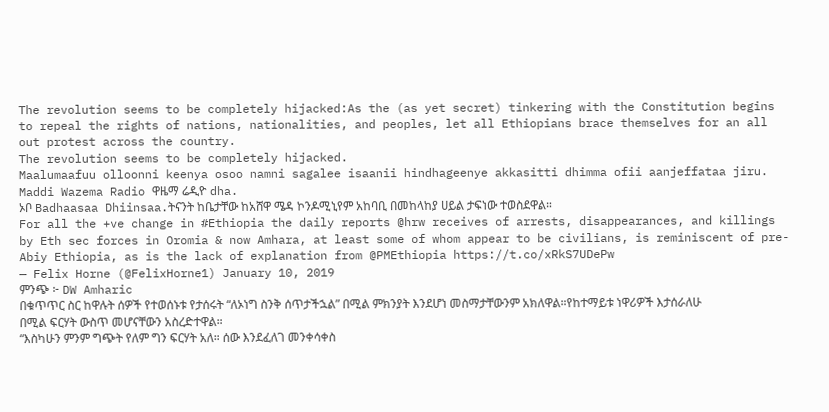The revolution seems to be completely hijacked:As the (as yet secret) tinkering with the Constitution begins to repeal the rights of nations, nationalities, and peoples, let all Ethiopians brace themselves for an all out protest across the country.
The revolution seems to be completely hijacked.
Maalumaafuu olloonni keenya osoo namni sagalee isaanii hindhageenye akkasitti dhimma ofii aanjeffataa jiru.
Maddi Wazema Radio ዋዜማ ሬዲዮ dha.
ኦቦ Badhaasaa Dhiinsaa.ትናንት ከቤታቸው ከአሸዋ ሜዳ ኮንዶሚኒየም አከባቢ በመከላከያ ሀይል ታፍነው ተወስደዋል።
For all the +ve change in #Ethiopia the daily reports @hrw receives of arrests, disappearances, and killings by Eth sec forces in Oromia & now Amhara, at least some of whom appear to be civilians, is reminiscent of pre-Abiy Ethiopia, as is the lack of explanation from @PMEthiopia https://t.co/xRkS7UDePw
— Felix Horne (@FelixHorne1) January 10, 2019
ምንጭ ፦ DW Amharic
በቁጥጥር ስር ከዋሉት ሰዎች የተወሰኑቱ የታሰሩት “ለኦነግ ስንቅ ሰጥታችኋል” በሚል ምክንያት እንደሆነ መስማታቸውንም አክለዋል።የከተማይቱ ነዋሪዎች እታሰራለሁ በሚል ፍርሃት ውስጥ መሆናቸውን አስረድተዋል።
“እስካሁን ምንም ግጭት የለም ግን ፍርሃት አለ። ሰው እንደፈለገ መንቀሳቀስ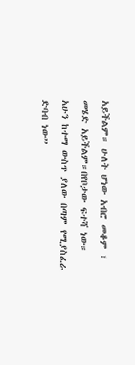አይችልም። ሁለት ሆነው አብሮ መቆም ፣ መሄድ አይችልም።በየቦታው ፍተሻ ነው። አሁን ከተማ ውስጥ ያለው በጣም የሚያስፈራ ድባብ ነው”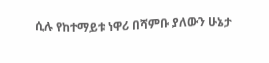ሲሉ የከተማይቱ ነዋሪ በሻምቡ ያለውን ሁኔታ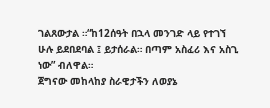ገልጸውታል ።“ከ12ሰዓት በኋላ መንገድ ላይ የተገኘ ሁሉ ይደበደባል ፤ ይታሰራል። በጣም አስፈሪ እና አስጊ ነው” ብለዋል።
ጀግናው መከላከያ ስራዊታችን ለወያኔ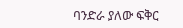ባንድራ ያለው ፍቅር